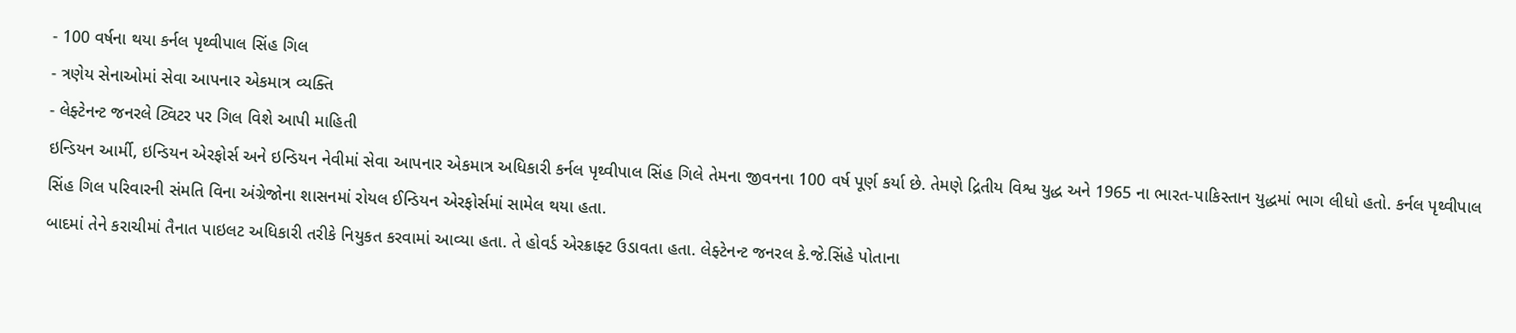- 100 વર્ષના થયા કર્નલ પૃથ્વીપાલ સિંહ ગિલ
- ત્રણેય સેનાઓમાં સેવા આપનાર એકમાત્ર વ્યક્તિ
- લેફ્ટેનન્ટ જનરલે ટ્વિટર પર ગિલ વિશે આપી માહિતી
ઇન્ડિયન આર્મી, ઇન્ડિયન એરફોર્સ અને ઇન્ડિયન નેવીમાં સેવા આપનાર એકમાત્ર અધિકારી કર્નલ પૃથ્વીપાલ સિંહ ગિલે તેમના જીવનના 100 વર્ષ પૂર્ણ કર્યા છે. તેમણે દ્રિતીય વિશ્વ યુદ્ધ અને 1965 ના ભારત-પાકિસ્તાન યુદ્ધમાં ભાગ લીધો હતો. કર્નલ પૃથ્વીપાલ સિંહ ગિલ પરિવારની સંમતિ વિના અંગ્રેજોના શાસનમાં રોયલ ઈન્ડિયન એરફોર્સમાં સામેલ થયા હતા.
બાદમાં તેને કરાચીમાં તૈનાત પાઇલટ અધિકારી તરીકે નિયુકત કરવામાં આવ્યા હતા. તે હોવર્ડ એરક્રાફ્ટ ઉડાવતા હતા. લેફ્ટેનન્ટ જનરલ કે.જે.સિંહે પોતાના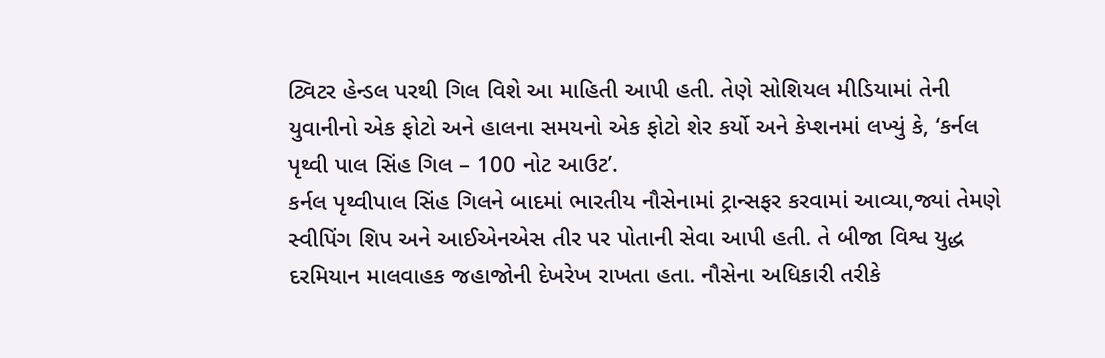ટ્વિટર હેન્ડલ પરથી ગિલ વિશે આ માહિતી આપી હતી. તેણે સોશિયલ મીડિયામાં તેની યુવાનીનો એક ફોટો અને હાલના સમયનો એક ફોટો શેર કર્યો અને કેપ્શનમાં લખ્યું કે, ‘કર્નલ પૃથ્વી પાલ સિંહ ગિલ – 100 નોટ આઉટ’.
કર્નલ પૃથ્વીપાલ સિંહ ગિલને બાદમાં ભારતીય નૌસેનામાં ટ્રાન્સફર કરવામાં આવ્યા,જ્યાં તેમણે સ્વીપિંગ શિપ અને આઈએનએસ તીર પર પોતાની સેવા આપી હતી. તે બીજા વિશ્વ યુદ્ધ દરમિયાન માલવાહક જહાજોની દેખરેખ રાખતા હતા. નૌસેના અધિકારી તરીકે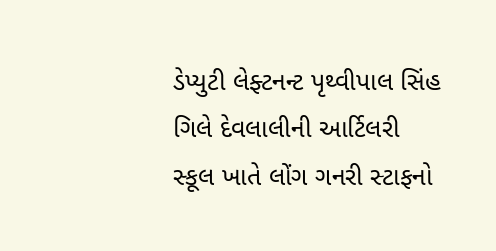ડેપ્યુટી લેફ્ટનન્ટ પૃથ્વીપાલ સિંહ ગિલે દેવલાલીની આર્ટિલરી સ્કૂલ ખાતે લોંગ ગનરી સ્ટાફનો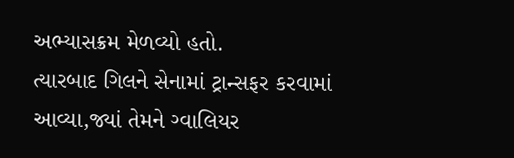અભ્યાસક્રમ મેળવ્યો હતો.
ત્યારબાદ ગિલને સેનામાં ટ્રાન્સફર કરવામાં આવ્યા,જ્યાં તેમને ગ્વાલિયર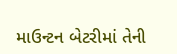માઉન્ટન બેટરીમાં તેની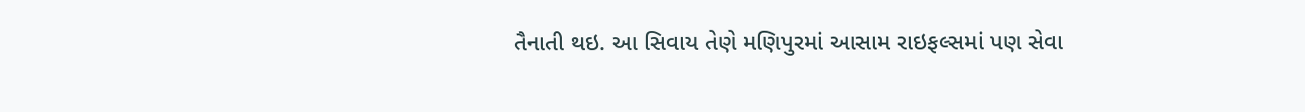તૈનાતી થઇ. આ સિવાય તેણે મણિપુરમાં આસામ રાઇફલ્સમાં પણ સેવા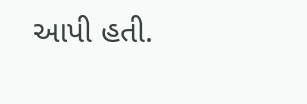આપી હતી.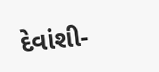દેવાંશી-